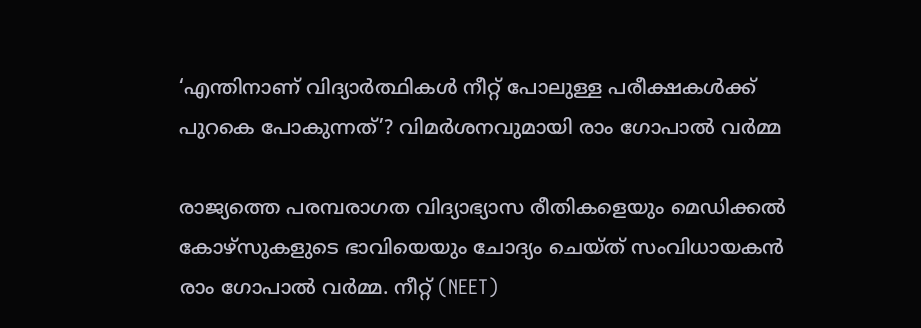‘എന്തിനാണ് വിദ്യാർത്ഥികൾ നീറ്റ് പോലുള്ള പരീക്ഷകൾക്ക് പുറകെ പോകുന്നത്’? വിമർശനവുമായി രാം ഗോപാൽ വർമ്മ

രാജ്യത്തെ പരമ്പരാഗത വിദ്യാഭ്യാസ രീതികളെയും മെഡിക്കൽ കോഴ്സുകളുടെ ഭാവിയെയും ചോദ്യം ചെയ്ത് സംവിധായകൻ രാം ഗോപാൽ വർമ്മ. നീറ്റ് (NEET)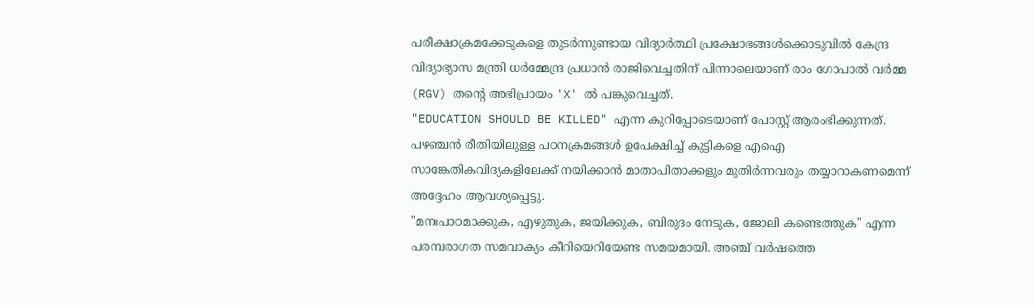പരീക്ഷാക്രമക്കേടുകളെ തുടർന്നുണ്ടായ വിദ്യാർത്ഥി പ്രക്ഷോഭങ്ങൾക്കൊടുവിൽ കേന്ദ്ര വിദ്യാഭ്യാസ മന്ത്രി ധർമ്മേന്ദ്ര പ്രധാൻ രാജിവെച്ചതിന് പിന്നാലെയാണ് രാം ഗോപാൽ വർമ്മ (RGV) തന്റെ അഭിപ്രായം 'X' ൽ പങ്കുവെച്ചത്.
"EDUCATION SHOULD BE KILLED" എന്ന കുറിപ്പോടെയാണ് പോസ്റ്റ് ആരംഭിക്കുന്നത്. പഴഞ്ചൻ രീതിയിലുള്ള പഠനക്രമങ്ങൾ ഉപേക്ഷിച്ച് കുട്ടികളെ എഐ സാങ്കേതികവിദ്യകളിലേക്ക് നയിക്കാൻ മാതാപിതാക്കളും മുതിർന്നവരും തയ്യാറാകണമെന്ന് അദ്ദേഹം ആവശ്യപ്പെട്ടു.
"മനഃപാഠമാക്കുക, എഴുതുക, ജയിക്കുക, ബിരുദം നേടുക, ജോലി കണ്ടെത്തുക" എന്ന പരമ്പരാഗത സമവാക്യം കീറിയെറിയേണ്ട സമയമായി. അഞ്ച് വർഷത്തെ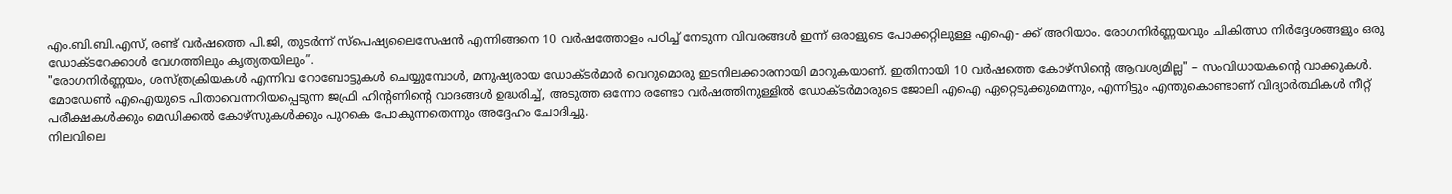എം.ബി.ബി.എസ്, രണ്ട് വർഷത്തെ പി.ജി, തുടർന്ന് സ്പെഷ്യലൈസേഷൻ എന്നിങ്ങനെ 10 വർഷത്തോളം പഠിച്ച് നേടുന്ന വിവരങ്ങൾ ഇന്ന് ഒരാളുടെ പോക്കറ്റിലുള്ള എഐ- ക്ക് അറിയാം. രോഗനിർണ്ണയവും ചികിത്സാ നിർദ്ദേശങ്ങളും ഒരു ഡോക്ടറേക്കാൾ വേഗത്തിലും കൃത്യതയിലും”.
"രോഗനിർണ്ണയം, ശസ്ത്രക്രിയകൾ എന്നിവ റോബോട്ടുകൾ ചെയ്യുമ്പോൾ, മനുഷ്യരായ ഡോക്ടർമാർ വെറുമൊരു ഇടനിലക്കാരനായി മാറുകയാണ്. ഇതിനായി 10 വർഷത്തെ കോഴ്സിന്റെ ആവശ്യമില്ല" – സംവിധായകന്റെ വാക്കുകൾ.
മോഡേൺ എഐയുടെ പിതാവെന്നറിയപ്പെടുന്ന ജഫ്രി ഹിന്റണിന്റെ വാദങ്ങൾ ഉദ്ധരിച്ച്, അടുത്ത ഒന്നോ രണ്ടോ വർഷത്തിനുള്ളിൽ ഡോക്ടർമാരുടെ ജോലി എഐ ഏറ്റെടുക്കുമെന്നും, എന്നിട്ടും എന്തുകൊണ്ടാണ് വിദ്യാർത്ഥികൾ നീറ്റ് പരീക്ഷകൾക്കും മെഡിക്കൽ കോഴ്സുകൾക്കും പുറകെ പോകുന്നതെന്നും അദ്ദേഹം ചോദിച്ചു.
നിലവിലെ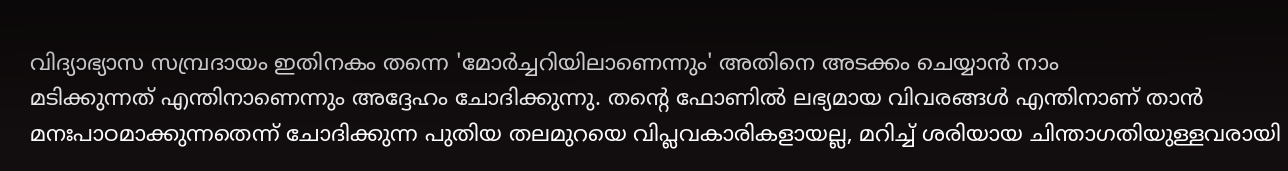വിദ്യാഭ്യാസ സമ്പ്രദായം ഇതിനകം തന്നെ 'മോർച്ചറിയിലാണെന്നും' അതിനെ അടക്കം ചെയ്യാൻ നാം
മടിക്കുന്നത് എന്തിനാണെന്നും അദ്ദേഹം ചോദിക്കുന്നു. തന്റെ ഫോണിൽ ലഭ്യമായ വിവരങ്ങൾ എന്തിനാണ് താൻ മനഃപാഠമാക്കുന്നതെന്ന് ചോദിക്കുന്ന പുതിയ തലമുറയെ വിപ്ലവകാരികളായല്ല, മറിച്ച് ശരിയായ ചിന്താഗതിയുള്ളവരായി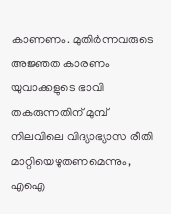കാണണം. മുതിർന്നവരുടെ അജ്ഞത കാരണം യുവാക്കളുടെ ഭാവി തകരുന്നതിന് മുമ്പ് നിലവിലെ വിദ്യാഭ്യാസ രീതി മാറ്റിയെഴുതണമെന്നും, എഐ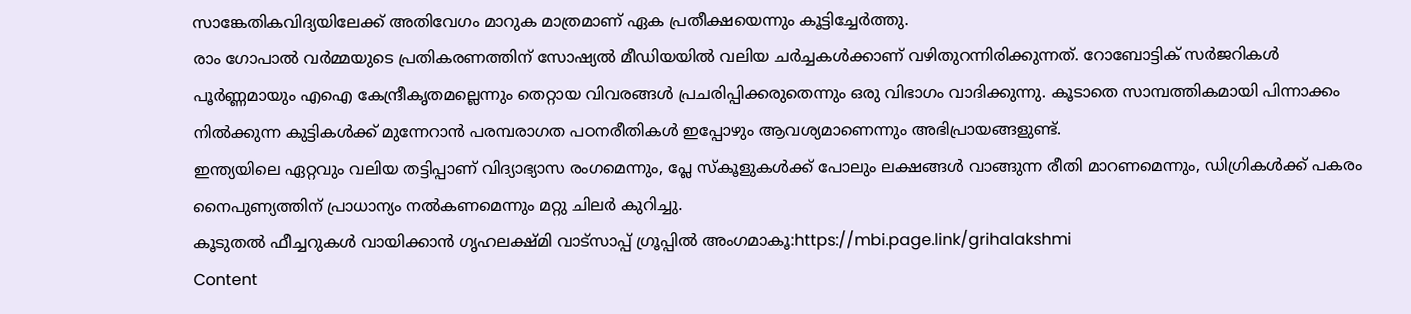സാങ്കേതികവിദ്യയിലേക്ക് അതിവേഗം മാറുക മാത്രമാണ് ഏക പ്രതീക്ഷയെന്നും കൂട്ടിച്ചേർത്തു.
രാം ഗോപാൽ വർമ്മയുടെ പ്രതികരണത്തിന് സോഷ്യൽ മീഡിയയിൽ വലിയ ചർച്ചകൾക്കാണ് വഴിതുറന്നിരിക്കുന്നത്. റോബോട്ടിക് സർജറികൾ പൂർണ്ണമായും എഐ കേന്ദ്രീകൃതമല്ലെന്നും തെറ്റായ വിവരങ്ങൾ പ്രചരിപ്പിക്കരുതെന്നും ഒരു വിഭാഗം വാദിക്കുന്നു. കൂടാതെ സാമ്പത്തികമായി പിന്നാക്കം നിൽക്കുന്ന കുട്ടികൾക്ക് മുന്നേറാൻ പരമ്പരാഗത പഠനരീതികൾ ഇപ്പോഴും ആവശ്യമാണെന്നും അഭിപ്രായങ്ങളുണ്ട്.
ഇന്ത്യയിലെ ഏറ്റവും വലിയ തട്ടിപ്പാണ് വിദ്യാഭ്യാസ രംഗമെന്നും, പ്ലേ സ്കൂളുകൾക്ക് പോലും ലക്ഷങ്ങൾ വാങ്ങുന്ന രീതി മാറണമെന്നും, ഡിഗ്രികൾക്ക് പകരം നൈപുണ്യത്തിന് പ്രാധാന്യം നൽകണമെന്നും മറ്റു ചിലർ കുറിച്ചു.
കൂടുതൽ ഫീച്ചറുകൾ വായിക്കാൻ ഗൃഹലക്ഷ്മി വാട്സാപ്പ് ഗ്രൂപ്പിൽ അംഗമാകൂ:https://mbi.page.link/grihalakshmi
Content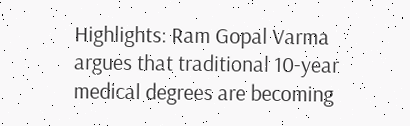Highlights: Ram Gopal Varma argues that traditional 10-year medical degrees are becoming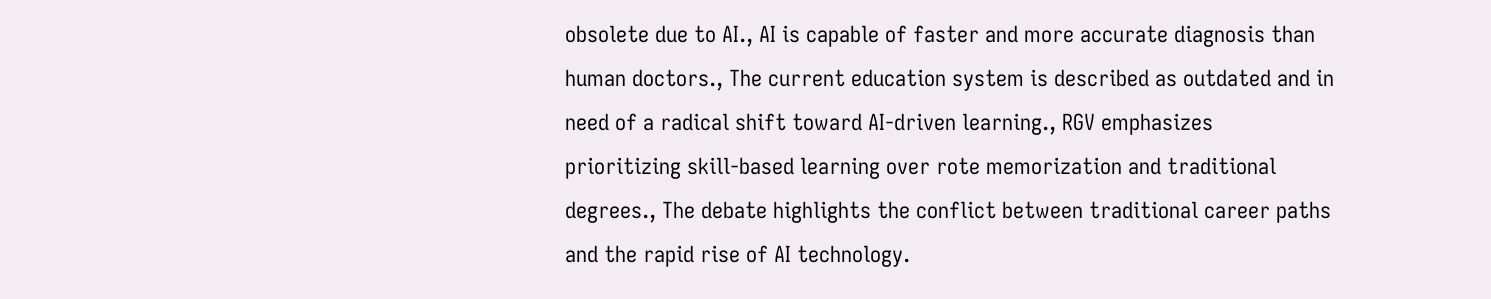obsolete due to AI., AI is capable of faster and more accurate diagnosis than human doctors., The current education system is described as outdated and in need of a radical shift toward AI-driven learning., RGV emphasizes prioritizing skill-based learning over rote memorization and traditional degrees., The debate highlights the conflict between traditional career paths and the rapid rise of AI technology.